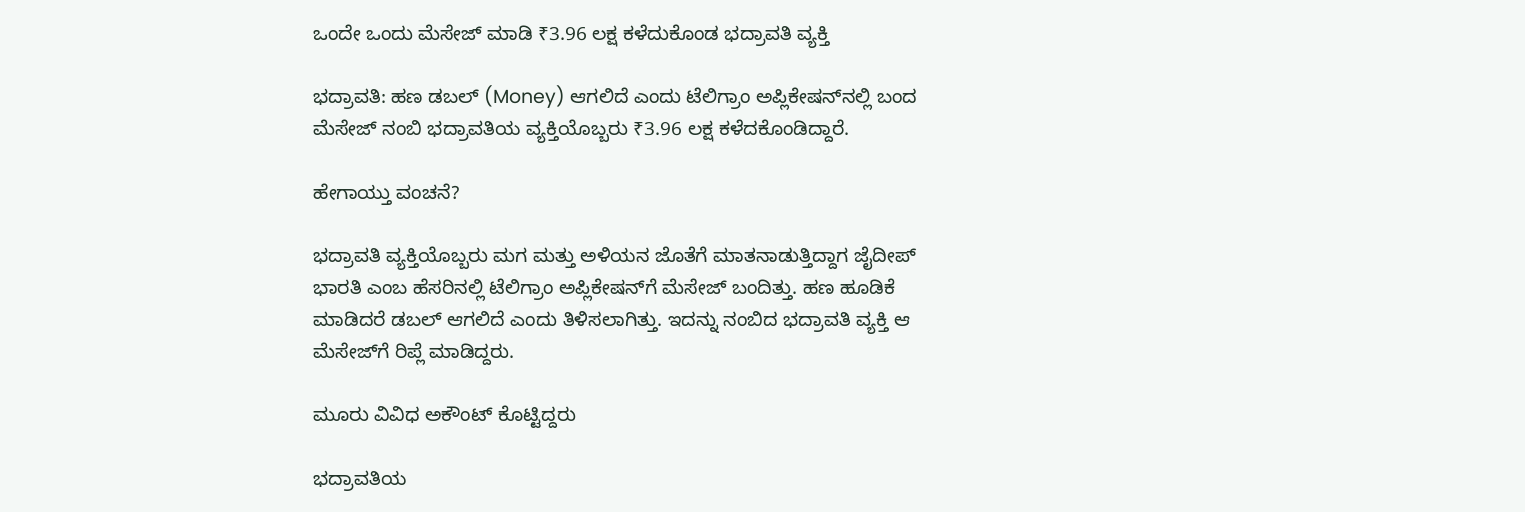ಒಂದೇ ಒಂದು ಮೆಸೇಜ್‌ ಮಾಡಿ ₹3.96 ಲಕ್ಷ ಕಳೆದುಕೊಂಡ ಭದ್ರಾವತಿ ವ್ಯಕ್ತಿ

ಭದ್ರಾವತಿ: ಹಣ ಡಬಲ್‌ (Money) ಆಗಲಿದೆ ಎಂದು ಟೆಲಿಗ್ರಾಂ ಅಪ್ಲಿಕೇಷನ್‌ನಲ್ಲಿ ಬಂದ ಮೆಸೇಜ್‌ ನಂಬಿ ಭದ್ರಾವತಿಯ ವ್ಯಕ್ತಿಯೊಬ್ಬರು ₹3.96 ಲಕ್ಷ ಕಳೆದಕೊಂಡಿದ್ದಾರೆ.

ಹೇಗಾಯ್ತು ವಂಚನೆ?

ಭದ್ರಾವತಿ ವ್ಯಕ್ತಿಯೊಬ್ಬರು ಮಗ ಮತ್ತು ಅಳಿಯನ ಜೊತೆಗೆ ಮಾತನಾಡುತ್ತಿದ್ದಾಗ ಜೈದೀಪ್‌ ಭಾರತಿ ಎಂಬ ಹೆಸರಿನಲ್ಲಿ ಟೆಲಿಗ್ರಾಂ ಅಪ್ಲಿಕೇಷನ್‌ಗೆ ಮೆಸೇಜ್‌ ಬಂದಿತ್ತು. ಹಣ ಹೂಡಿಕೆ ಮಾಡಿದರೆ ಡಬಲ್‌ ಆಗಲಿದೆ ಎಂದು ತಿಳಿಸಲಾಗಿತ್ತು. ಇದನ್ನು ನಂಬಿದ ಭದ್ರಾವತಿ ವ್ಯಕ್ತಿ ಆ ಮೆಸೇಜ್‌ಗೆ ರಿಪ್ಲೆ ಮಾಡಿದ್ದರು.

ಮೂರು ವಿವಿಧ ಅಕೌಂಟ್‌ ಕೊಟ್ಟಿದ್ದರು

ಭದ್ರಾವತಿಯ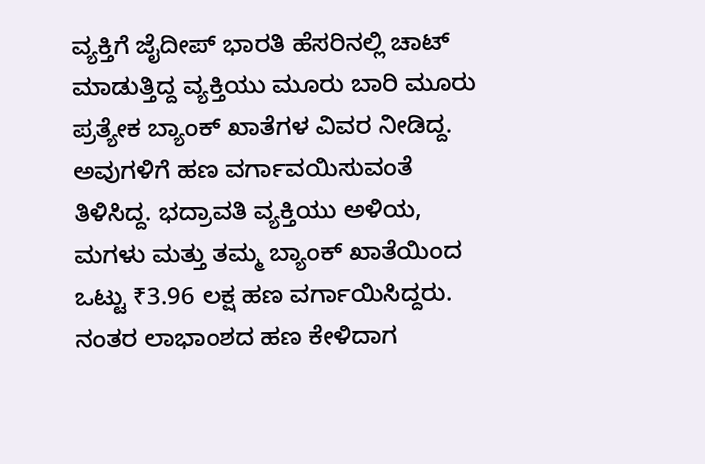ವ್ಯಕ್ತಿಗೆ ಜೈದೀಪ್‌ ಭಾರತಿ ಹೆಸರಿನಲ್ಲಿ ಚಾಟ್‌ ಮಾಡುತ್ತಿದ್ದ ವ್ಯಕ್ತಿಯು ಮೂರು ಬಾರಿ ಮೂರು ಪ್ರತ್ಯೇಕ ಬ್ಯಾಂಕ್‌ ಖಾತೆಗಳ ವಿವರ ನೀಡಿದ್ದ. ಅವುಗಳಿಗೆ ಹಣ ವರ್ಗಾವಯಿಸುವಂತೆ ತಿಳಿಸಿದ್ದ. ಭದ್ರಾವತಿ ವ್ಯಕ್ತಿಯು ಅಳಿಯ, ಮಗಳು ಮತ್ತು ತಮ್ಮ ಬ್ಯಾಂಕ್‌ ಖಾತೆಯಿಂದ ಒಟ್ಟು ₹3.96 ಲಕ್ಷ ಹಣ ವರ್ಗಾಯಿಸಿದ್ದರು. ನಂತರ ಲಾಭಾಂಶದ ಹಣ ಕೇಳಿದಾಗ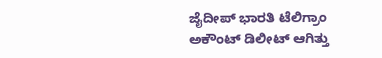ಜೈದೀಪ್‌ ಭಾರತಿ ಟೆಲಿಗ್ರಾಂ ಅಕೌಂಟ್‌ ಡಿಲೀಟ್‌ ಆಗಿತ್ತು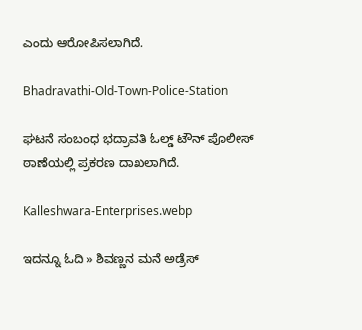ಎಂದು ಆರೋಪಿಸಲಾಗಿದೆ.

Bhadravathi-Old-Town-Police-Station

ಘಟನೆ ಸಂಬಂಧ ಭದ್ರಾವತಿ ಓಲ್ಡ್‌ ಟೌನ್‌ ಪೊಲೀಸ್‌ ಠಾಣೆಯಲ್ಲಿ ಪ್ರಕರಣ ದಾಖಲಾಗಿದೆ.

Kalleshwara-Enterprises.webp

ಇದನ್ನೂ ಓದಿ » ಶಿವಣ್ಣನ ಮನೆ ಅಡ್ರೆಸ್‌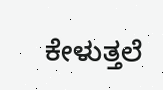ಕೇಳುತ್ತಲೆ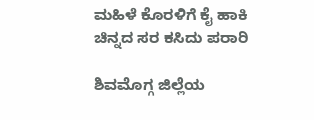ಮಹಿಳೆ ಕೊರಳಿಗೆ ಕೈ ಹಾಕಿ ಚಿನ್ನದ ಸರ ಕಸಿದು ಪರಾರಿ

ಶಿವಮೊಗ್ಗ ಜಿಲ್ಲೆಯ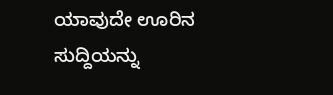ಯಾವುದೇ ಊರಿನ ಸುದ್ದಿಯನ್ನು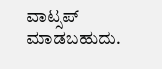ವಾಟ್ಸಪ್‌ ಮಾಡಬಹುದು.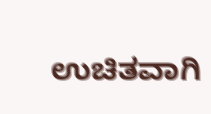ಉಚಿತವಾಗಿ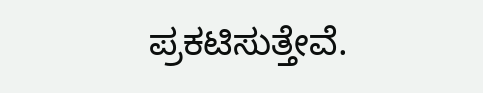ಪ್ರಕಟಿಸುತ್ತೇವೆ.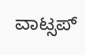ವಾಟ್ಸಪ್‌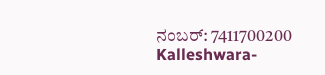ನಂಬರ್: 7411700200
Kalleshwara-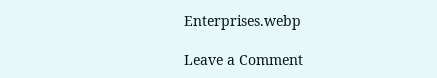Enterprises.webp

Leave a Comment